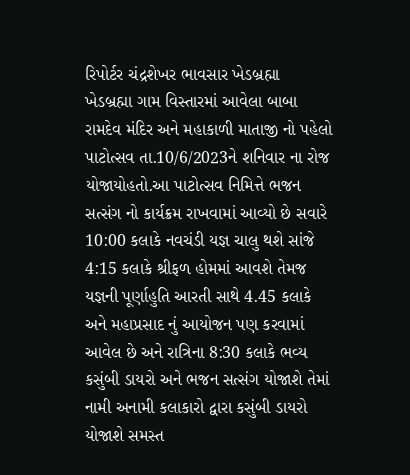રિપોર્ટર ચંદ્રશેખર ભાવસાર ખેડબ્રહ્મા
ખેડબ્રહ્મા ગામ વિસ્તારમાં આવેલા બાબા રામદેવ મંદિર અને મહાકાળી માતાજી નો પહેલો પાટોત્સવ તા.10/6/2023ને શનિવાર ના રોજ યોજાયોહતો.આ પાટોત્સવ નિમિત્તે ભજન સત્સંગ નો કાર્યક્રમ રાખવામાં આવ્યો છે સવારે 10:00 કલાકે નવચંડી યજ્ઞ ચાલુ થશે સાંજે 4:15 કલાકે શ્રીફળ હોમમાં આવશે તેમજ યજ્ઞની પૂર્ણાહુતિ આરતી સાથે 4.45 કલાકે અને મહાપ્રસાદ નું આયોજન પણ કરવામાં આવેલ છે અને રાત્રિના 8:30 કલાકે ભવ્ય કસુંબી ડાયરો અને ભજન સત્સંગ યોજાશે તેમાં નામી અનામી કલાકારો દ્વારા કસુંબી ડાયરો યોજાશે સમસ્ત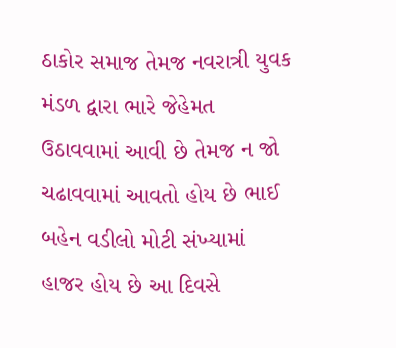ઠાકોર સમાજ તેમજ નવરાત્રી યુવક મંડળ દ્વારા ભારે જેહેમત ઉઠાવવામાં આવી છે તેમજ ન જો ચઢાવવામાં આવતો હોય છે ભાઈ બહેન વડીલો મોટી સંખ્યામાં હાજર હોય છે આ દિવસે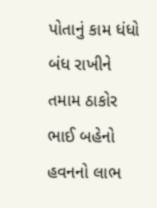પોતાનું કામ ધંધો બંધ રાખીને તમામ ઠાકોર ભાઈ બહેનો હવનનો લાભ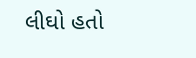લીઘો હતો